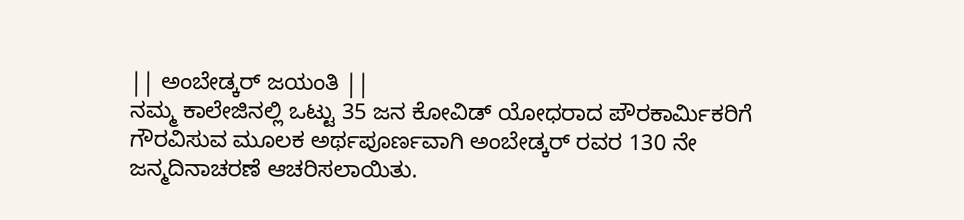|| ಅಂಬೇಡ್ಕರ್ ಜಯಂತಿ ||
ನಮ್ಮ ಕಾಲೇಜಿನಲ್ಲಿ ಒಟ್ಟು 35 ಜನ ಕೋವಿಡ್ ಯೋಧರಾದ ಪೌರಕಾರ್ಮಿಕರಿಗೆ ಗೌರವಿಸುವ ಮೂಲಕ ಅರ್ಥಪೂರ್ಣವಾಗಿ ಅಂಬೇಡ್ಕರ್ ರವರ 130 ನೇ ಜನ್ಮದಿನಾಚರಣೆ ಆಚರಿಸಲಾಯಿತು.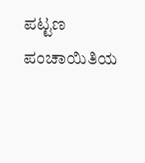ಪಟ್ಟಣ ಪಂಚಾಯಿತಿಯ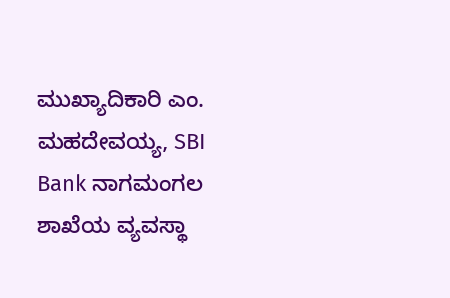ಮುಖ್ಯಾದಿಕಾರಿ ಎಂ. ಮಹದೇವಯ್ಯ, SBI Bank ನಾಗಮಂಗಲ ಶಾಖೆಯ ವ್ಯವಸ್ಥಾ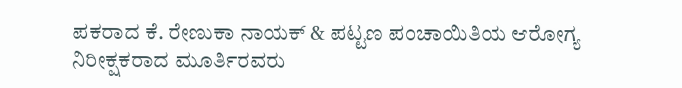ಪಕರಾದ ಕೆ. ರೇಣುಕಾ ನಾಯಕ್ & ಪಟ್ಟಣ ಪಂಚಾಯಿತಿಯ ಆರೋಗ್ಯ ನಿರೀಕ್ಷಕರಾದ ಮೂರ್ತಿರವರು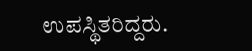ಉಪಸ್ಥಿತರಿದ್ದರು.